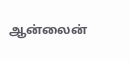ஆன்லைன்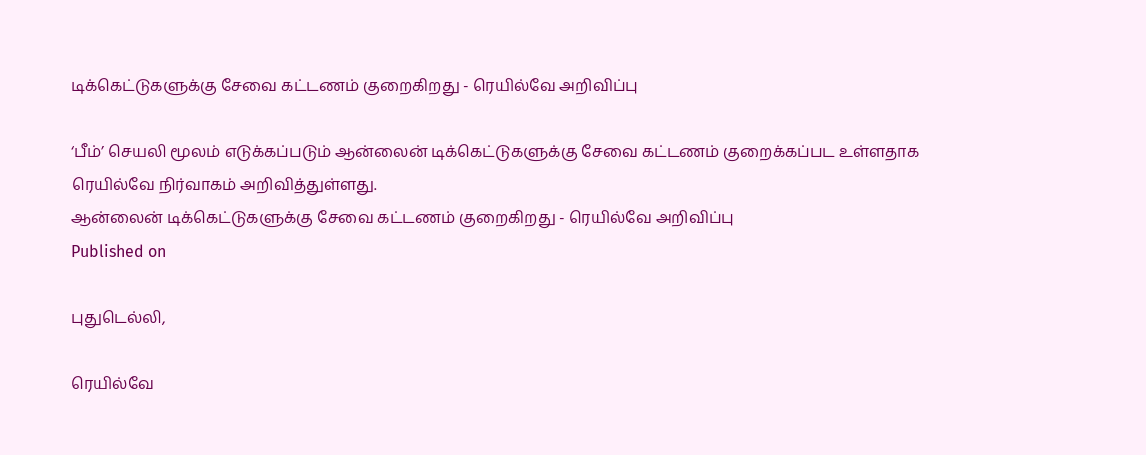டிக்கெட்டுகளுக்கு சேவை கட்டணம் குறைகிறது - ரெயில்வே அறிவிப்பு

‘பீம்’ செயலி மூலம் எடுக்கப்படும் ஆன்லைன் டிக்கெட்டுகளுக்கு சேவை கட்டணம் குறைக்கப்பட உள்ளதாக ரெயில்வே நிர்வாகம் அறிவித்துள்ளது.
ஆன்லைன் டிக்கெட்டுகளுக்கு சேவை கட்டணம் குறைகிறது - ரெயில்வே அறிவிப்பு
Published on

புதுடெல்லி,

ரெயில்வே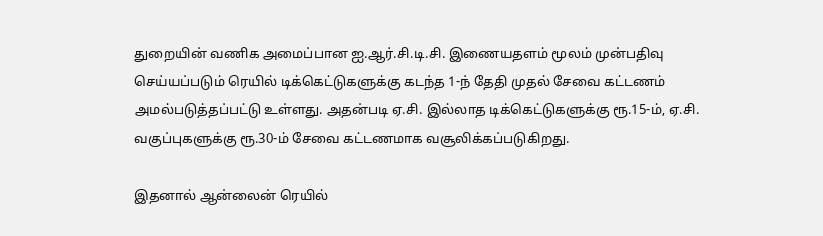துறையின் வணிக அமைப்பான ஐ.ஆர்.சி.டி.சி. இணையதளம் மூலம் முன்பதிவு செய்யப்படும் ரெயில் டிக்கெட்டுகளுக்கு கடந்த 1-ந் தேதி முதல் சேவை கட்டணம் அமல்படுத்தப்பட்டு உள்ளது. அதன்படி ஏ.சி. இல்லாத டிக்கெட்டுகளுக்கு ரூ.15-ம், ஏ.சி. வகுப்புகளுக்கு ரூ.30-ம் சேவை கட்டணமாக வசூலிக்கப்படுகிறது.

இதனால் ஆன்லைன் ரெயில்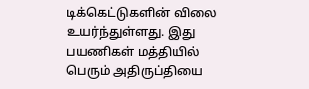டிக்கெட்டுகளின் விலை உயர்ந்துள்ளது. இது பயணிகள் மத்தியில் பெரும் அதிருப்தியை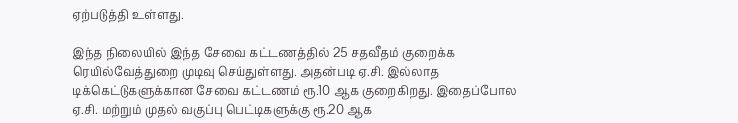ஏற்படுத்தி உள்ளது.

இந்த நிலையில் இந்த சேவை கட்டணத்தில் 25 சதவீதம் குறைக்க ரெயில்வேத்துறை முடிவு செய்துள்ளது. அதன்படி ஏ.சி. இல்லாத டிக்கெட்டுகளுக்கான சேவை கட்டணம் ரூ.10 ஆக குறைகிறது. இதைப்போல ஏ.சி. மற்றும் முதல் வகுப்பு பெட்டிகளுக்கு ரூ.20 ஆக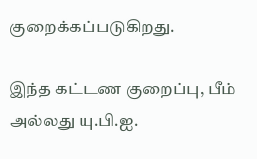குறைக்கப்படுகிறது.

இந்த கட்டண குறைப்பு, பீம் அல்லது யு.பி.ஐ.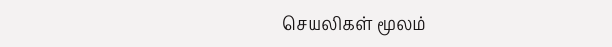செயலிகள் மூலம்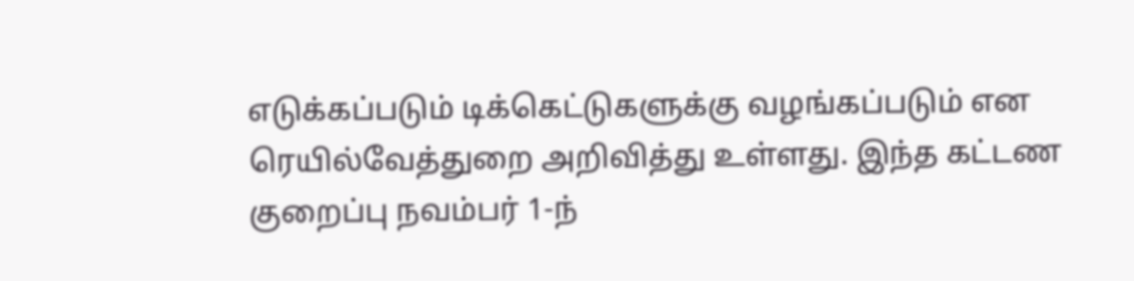எடுக்கப்படும் டிக்கெட்டுகளுக்கு வழங்கப்படும் என ரெயில்வேத்துறை அறிவித்து உள்ளது. இந்த கட்டண குறைப்பு நவம்பர் 1-ந்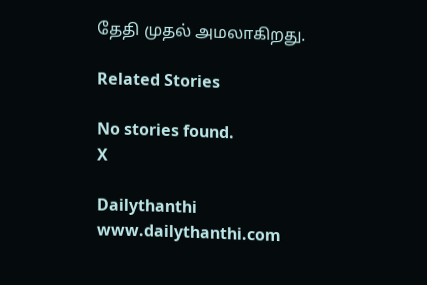தேதி முதல் அமலாகிறது.

Related Stories

No stories found.
X

Dailythanthi
www.dailythanthi.com